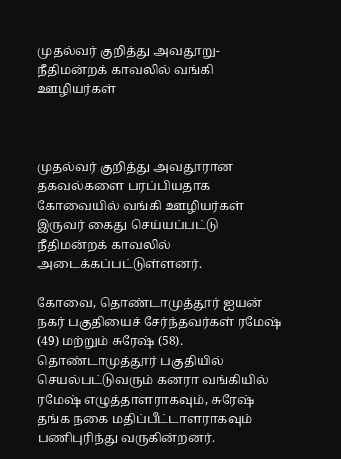முதல்வர் குறித்து அவதூறு- நீதிமன்றக் காவலில் வங்கி ஊழியர்கள்



முதல்வர் குறித்து அவதூரான தகவல்களை பரப்பியதாக கோவையில் வங்கி ஊழியர்கள் இருவர் கைது செய்யப்பட்டு நீதிமன்றக் காவலில் அடைக்கப்பட்டுள்ளனர்.

கோவை, தொண்டாமுத்தூர் ஐயன் நகர் பகுதியைச் சேர்ந்தவர்கள் ரமேஷ் (49) மற்றும் சுரேஷ் (58). தொண்டாமுத்தூர் பகுதியில் செயல்பட்டுவரும் கனரா வங்கியில் ரமேஷ் எழுத்தாளராகவும், சுரேஷ் தங்க நகை மதிப்பீட்டாளராகவும் பணிபுரிந்து வருகின்றனர்.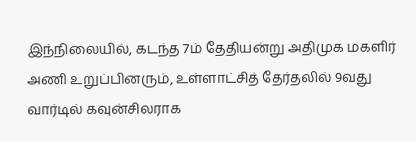இந்நிலையில், கடந்த 7ம் தேதியன்று அதிமுக மகளிர் அணி உறுப்பினரும், உள்ளாட்சித் தேர்தலில் 9வது வார்டில் கவுன்சிலராக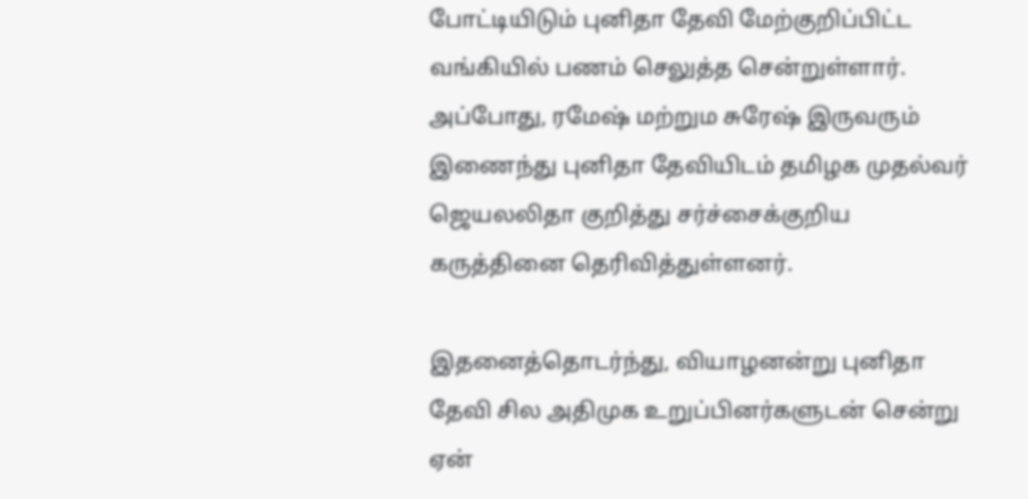போட்டியிடும் புனிதா தேவி மேற்குறிப்பிட்ட வங்கியில் பணம் செலுத்த சென்றுள்ளார். அப்போது, ரமேஷ் மற்றும சுரேஷ் இருவரும் இணைந்து புனிதா தேவியிடம் தமிழக முதல்வர் ஜெயலலிதா குறித்து சர்ச்சைக்குறிய கருத்தினை தெரிவித்துள்ளனர்.

இதனைத்தொடர்ந்து, வியாழனன்று புனிதா தேவி சில அதிமுக உறுப்பினர்களுடன் சென்று ஏன்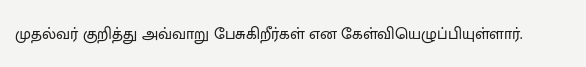முதல்வர் குறித்து அவ்வாறு பேசுகிறீர்கள் என கேள்வியெழுப்பியுள்ளார்.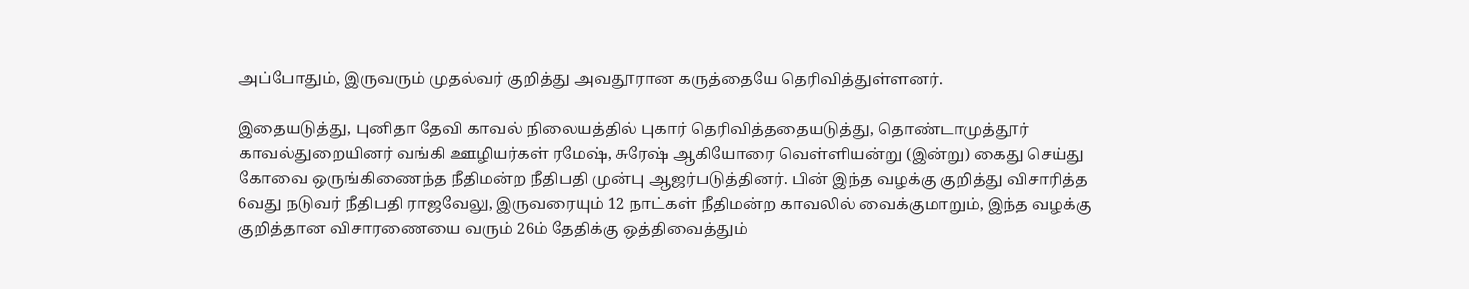அப்போதும், இருவரும் முதல்வர் குறித்து அவதூரான கருத்தையே தெரிவித்துள்ளனர்.

இதையடுத்து, புனிதா தேவி காவல் நிலையத்தில் புகார் தெரிவித்ததையடுத்து, தொண்டாமுத்தூர் காவல்துறையினர் வங்கி ஊழியர்கள் ரமேஷ், சுரேஷ் ஆகியோரை வெள்ளியன்று (இன்று) கைது செய்து கோவை ஒருங்கிணைந்த நீதிமன்ற நீதிபதி முன்பு ஆஜர்படுத்தினர். பின் இந்த வழக்கு குறித்து விசாரித்த 6வது நடுவர் நீதிபதி ராஜவேலு, இருவரையும் 12 நாட்கள் நீதிமன்ற காவலில் வைக்குமாறும், இந்த வழக்கு குறித்தான விசாரணையை வரும் 26ம் தேதிக்கு ஒத்திவைத்தும்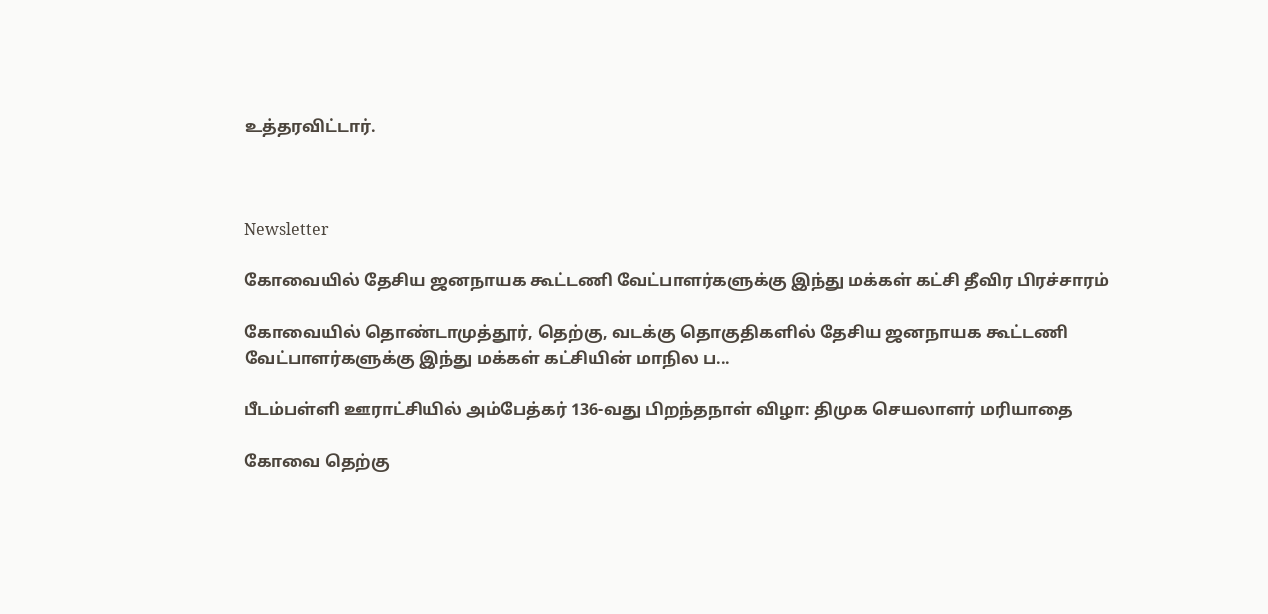உத்தரவிட்டார்.



Newsletter

கோவையில் தேசிய ஜனநாயக கூட்டணி வேட்பாளர்களுக்கு இந்து மக்கள் கட்சி தீவிர பிரச்சாரம்

கோவையில் தொண்டாமுத்தூர், தெற்கு, வடக்கு தொகுதிகளில் தேசிய ஜனநாயக கூட்டணி வேட்பாளர்களுக்கு இந்து மக்கள் கட்சியின் மாநில ப...

பீடம்பள்ளி ஊராட்சியில் அம்பேத்கர் 136-வது பிறந்தநாள் விழா: திமுக செயலாளர் மரியாதை

கோவை தெற்கு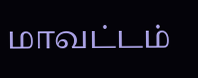மாவட்டம்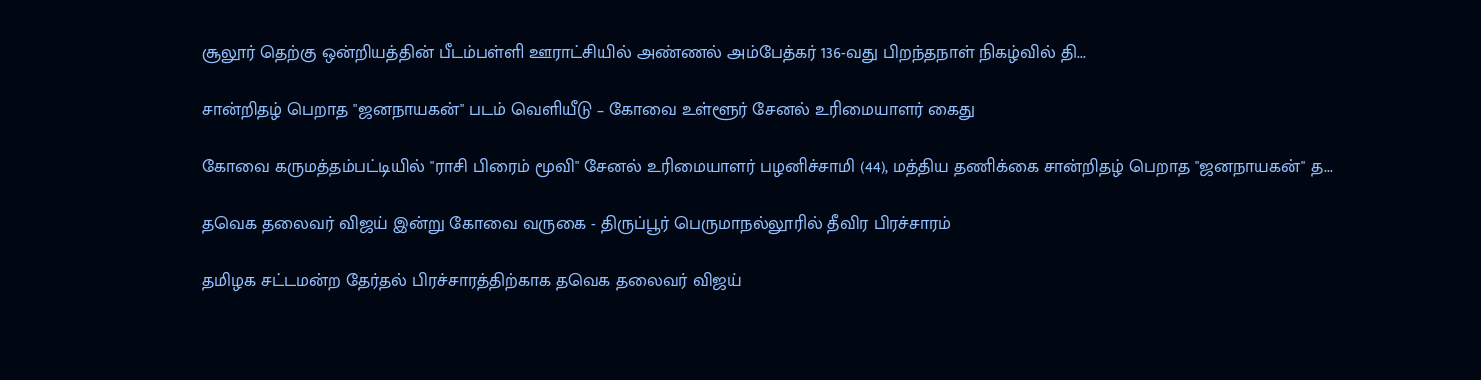சூலூர் தெற்கு ஒன்றியத்தின் பீடம்பள்ளி ஊராட்சியில் அண்ணல் அம்பேத்கர் 136-வது பிறந்தநாள் நிகழ்வில் தி...

சான்றிதழ் பெறாத "ஜனநாயகன்" படம் வெளியீடு – கோவை உள்ளூர் சேனல் உரிமையாளர் கைது

கோவை கருமத்தம்பட்டியில் "ராசி பிரைம் மூவி" சேனல் உரிமையாளர் பழனிச்சாமி (44), மத்திய தணிக்கை சான்றிதழ் பெறாத "ஜனநாயகன்" த...

தவெக தலைவர் விஜய் இன்று கோவை வருகை - திருப்பூர் பெருமாநல்லூரில் தீவிர பிரச்சாரம்

தமிழக சட்டமன்ற தேர்தல் பிரச்சாரத்திற்காக தவெக தலைவர் விஜய்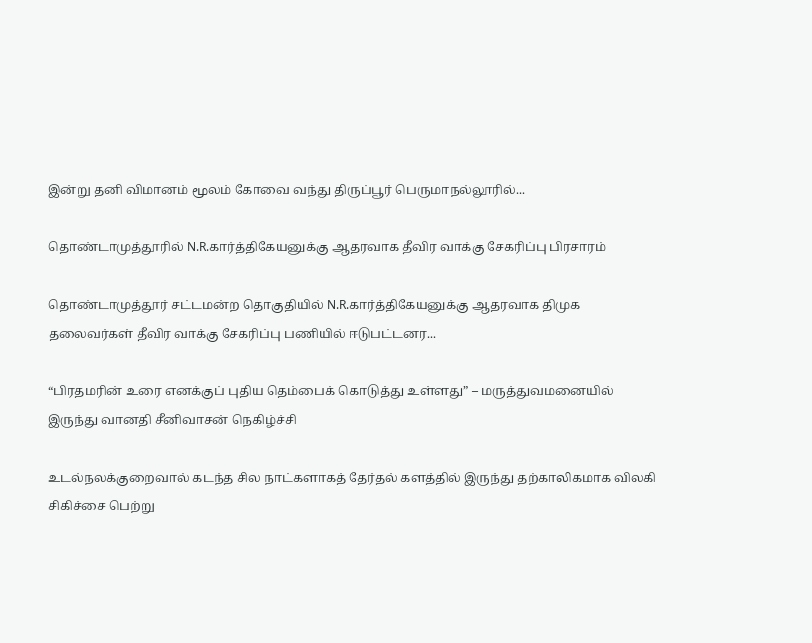இன்று தனி விமானம் மூலம் கோவை வந்து திருப்பூர் பெருமாநல்லூரில்...

தொண்டாமுத்தூரில் N.R.கார்த்திகேயனுக்கு ஆதரவாக தீவிர வாக்கு சேகரிப்பு பிரசாரம்

தொண்டாமுத்தூர் சட்டமன்ற தொகுதியில் N.R.கார்த்திகேயனுக்கு ஆதரவாக திமுக தலைவர்கள் தீவிர வாக்கு சேகரிப்பு பணியில் ஈடுபட்டனர...

“பிரதமரின் உரை எனக்குப் புதிய தெம்பைக் கொடுத்து உள்ளது” – மருத்துவமனையில் இருந்து வானதி சீனிவாசன் நெகிழ்ச்சி

உடல்நலக்குறைவால் கடந்த சில நாட்களாகத் தேர்தல் களத்தில் இருந்து தற்காலிகமாக விலகி சிகிச்சை பெற்று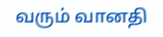வரும் வானதி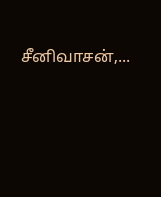சீனிவாசன்,...